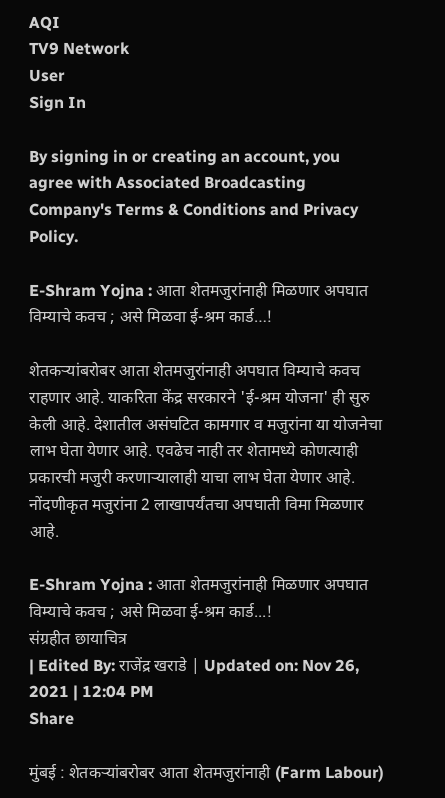AQI
TV9 Network
User
Sign In

By signing in or creating an account, you agree with Associated Broadcasting Company's Terms & Conditions and Privacy Policy.

E-Shram Yojna : आता शेतमजुरांनाही मिळणार अपघात विम्याचे कवच ; असे मिळवा ई-श्रम कार्ड…!

शेतकऱ्यांबरोबर आता शेतमजुरांनाही अपघात विम्याचे कवच राहणार आहे. याकरिता केंद्र सरकारने 'ई-श्रम योजना' ही सुरु केली आहे. देशातील असंघटित कामगार व मजुरांना या योजनेचा लाभ घेता येणार आहे. एवढेच नाही तर शेतामध्ये कोणत्याही प्रकारची मजुरी करणाऱ्यालाही याचा लाभ घेता येणार आहे. नोंदणीकृत मजुरांना 2 लाखापर्यंतचा अपघाती विमा मिळणार आहे.

E-Shram Yojna : आता शेतमजुरांनाही मिळणार अपघात विम्याचे कवच ; असे मिळवा ई-श्रम कार्ड...!
संग्रहीत छायाचित्र
| Edited By: राजेंद्र खराडे | Updated on: Nov 26, 2021 | 12:04 PM
Share

मुंबई : शेतकऱ्यांबरोबर आता शेतमजुरांनाही (Farm Labour)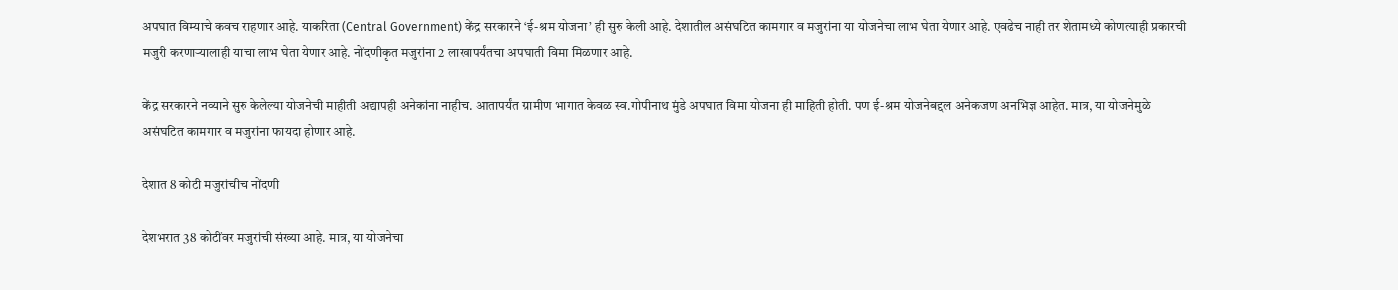अपघात विम्याचे कवच राहणार आहे. याकरिता (Central Government) केंद्र सरकारने ‘ई-श्रम योजना’ ही सुरु केली आहे. देशातील असंघटित कामगार व मजुरांना या योजनेचा लाभ घेता येणार आहे. एवढेच नाही तर शेतामध्ये कोणत्याही प्रकारची मजुरी करणाऱ्यालाही याचा लाभ घेता येणार आहे. नोंदणीकृत मजुरांना 2 लाखापर्यंतचा अपघाती विमा मिळणार आहे.

केंद्र सरकारने नव्याने सुरु केलेल्या योजनेची माहीती अद्यापही अनेकांना नाहीच. आतापर्यंत ग्रामीण भागात केवळ स्व.गोपीनाथ मुंडे अपघात विमा योजना ही माहिती होती. पण ई-श्रम योजनेबद्दल अनेकजण अनभिज्ञ आहेत. मात्र, या योजनेमुळे असंघटित कामगार व मजुरांना फायदा होणार आहे.

देशात 8 कोटी मजुरांचीच नोंदणी

देशभरात 38 कोटींवर मजुरांची संख्या आहे. मात्र, या योजनेचा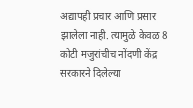अद्यापही प्रचार आणि प्रसार झालेला नाही. त्यामुळे केवळ 8 कोटी मजुरांचीच नोंदणी केंद्र सरकारने दिलेल्या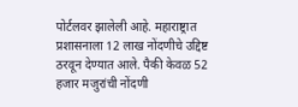पोर्टलवर झालेली आहे. महाराष्ट्रात प्रशासनाला 12 लाख नोंदणीचे उद्दिष्ट ठरवून देण्यात आले. पैकी केवळ 52 हजार मजुरांची नोंदणी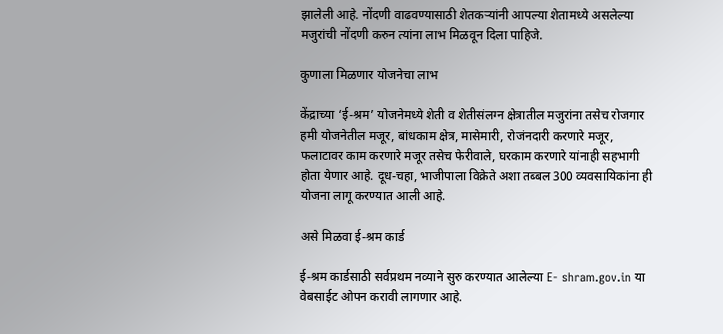झालेली आहे. नोंदणी वाढवण्यासाठी शेतकऱ्यांनी आपल्या शेतामध्ये असलेल्या मजुरांची नोंदणी करुन त्यांना लाभ मिळवून दिला पाहिजे.

कुणाला मिळणार योजनेचा लाभ

केंद्राच्या ‘ई-श्रम’ योजनेमध्ये शेती व शेतीसंलग्न क्षेत्रातील मजुरांना तसेच रोजगार हमी योजनेतील मजूर, बांधकाम क्षेत्र, मासेमारी, रोजंनदारी करणारे मजूर, फलाटावर काम करणारे मजूर तसेच फेरीवाले, घरकाम करणारे यांनाही सहभागी होता येणार आहे. दूध-चहा, भाजीपाला विक्रेते अशा तब्बल 300 व्यवसायिकांना ही योजना लागू करण्यात आली आहे.

असे मिळवा ई-श्रम कार्ड

ई-श्रम कार्डसाठी सर्वप्रथम नव्याने सुरु करण्यात आलेल्या E- shram.gov.in या वेबसाईट ओपन करावी लागणार आहे.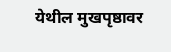येथील मुखपृष्ठावर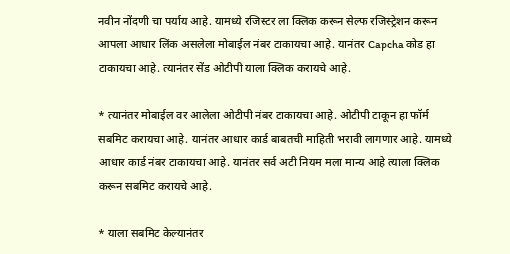नवीन नोंदणी चा पर्याय आहे. यामध्ये रजिस्टर ला क्लिक करून सेल्फ रजिस्ट्रेशन करून आपला आधार लिंक असलेला मोबाईल नंबर टाकायचा आहे. यानंतर Capcha कोड हा टाकायचा आहे. त्यानंतर सेंड ओटीपी याला क्लिक करायचे आहे.

* त्यानंतर मोबाईल वर आलेला ओटीपी नंबर टाकायचा आहे. ओटीपी टाकून हा फॉर्म सबमिट करायचा आहे. यानंतर आधार कार्ड बाबतची माहिती भरावी लागणार आहे. यामध्ये आधार कार्ड नंबर टाकायचा आहे. यानंतर सर्व अटी नियम मला मान्य आहे त्याला क्लिक करून सबमिट करायचे आहे.

* याला सबमिट केल्यानंतर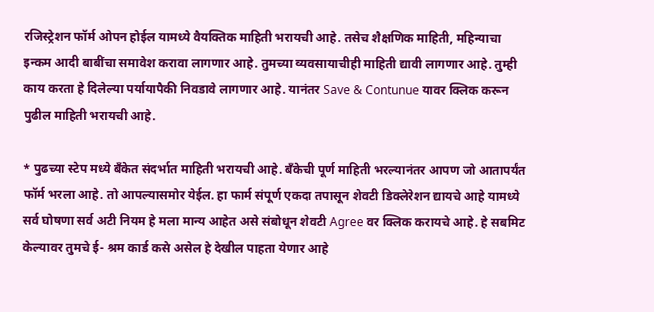रजिस्ट्रेशन फॉर्म ओपन होईल यामध्ये वैयक्तिक माहिती भरायची आहे. तसेच शैक्षणिक माहिती, महिन्याचा इन्कम आदी बाबींचा समावेश करावा लागणार आहे. तुमच्या व्यवसायाचीही माहिती द्यावी लागणार आहे. तुम्ही काय करता हे दिलेल्या पर्यायापैकी निवडावे लागणार आहे. यानंतर Save & Contunue यावर क्लिक करून पुढील माहिती भरायची आहे.

* पुढच्या स्टेप मध्ये बँकेत संदर्भात माहिती भरायची आहे. बँकेची पूर्ण माहिती भरल्यानंतर आपण जो आतापर्यंत फॉर्म भरला आहे. तो आपल्यासमोर येईल. हा फार्म संपूर्ण एकदा तपासून शेवटी डिक्लेरेशन द्यायचे आहे यामध्ये सर्व घोषणा सर्व अटी नियम हे मला मान्य आहेत असे संबोधून शेवटी Agree वर क्लिक करायचे आहे. हे सबमिट केल्यावर तुमचे ई- श्रम कार्ड कसे असेल हे देखील पाहता येणार आहे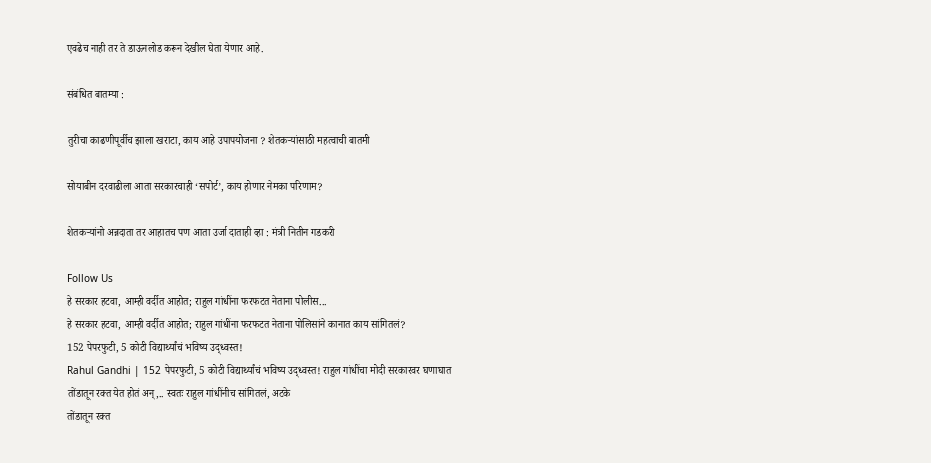एवढेच नाही तर ते डाऊनलोड करून देखील घेता येणार आहे.

संबंधित बातम्या :

तुरीचा काढणीपूर्वीच झाला खराटा, काय आहे उपापयोजना ? शेतकऱ्यांसाठी महत्वाची बातमी

सोयाबीन दरवाढीला आता सरकारचाही ‘सपोर्ट’, काय होणार नेमका परिणाम?

शेतकऱ्यांनो अन्नदाता तर आहातच पण आता उर्जा दाताही व्हा : मंत्री नितीन गडकरी

Follow Us
हे सरकार हटवा, आम्ही वर्दीत आहोत; राहुल गांधींना फरफटत नेताना पोलीस...
हे सरकार हटवा, आम्ही वर्दीत आहोत; राहुल गांधींना फरफटत नेताना पोलिसांने कानात काय सांगितलं?
152 पेपरफुटी, 5 कोटी विद्यार्थ्यांचं भविष्य उद्ध्वस्त!
Rahul Gandhi | 152 पेपरफुटी, 5 कोटी विद्यार्थ्यांचं भविष्य उद्ध्वस्त! राहुल गांधींचा मोदी सरकारवर घणाघात
तोंडातून रक्त येत होतं अन्,.. स्वतः राहुल गांधींनीच सांगितलं, अटके
तोंडातून रक्त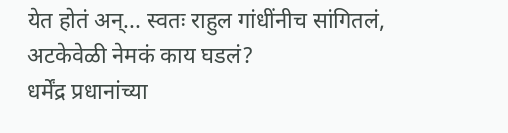येत होतं अन्... स्वतः राहुल गांधींनीच सांगितलं, अटकेवेळी नेमकं काय घडलं?
धर्मेंद्र प्रधानांच्या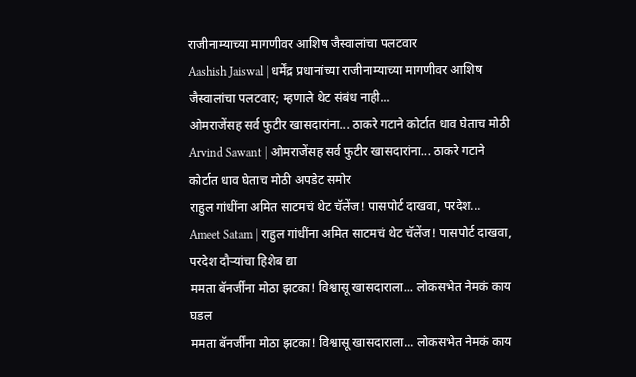राजीनाम्याच्या मागणीवर आशिष जैस्वालांचा पलटवार
Aashish Jaiswal | धर्मेंद्र प्रधानांच्या राजीनाम्याच्या मागणीवर आशिष जैस्वालांचा पलटवार; म्हणाले थेट संबंध नाही...
ओमराजेंसह सर्व फुटीर खासदारांना... ठाकरे गटाने कोर्टात धाव घेताच मोठी
Arvind Sawant | ओमराजेंसह सर्व फुटीर खासदारांना... ठाकरे गटाने कोर्टात धाव घेताच मोठी अपडेट समोर
राहुल गांधींना अमित साटमचं थेट चॅलेंज! पासपोर्ट दाखवा, परदेश...
Ameet Satam | राहुल गांधींना अमित साटमचं थेट चॅलेंज! पासपोर्ट दाखवा, परदेश दौऱ्यांचा हिशेब द्या
ममता बॅनर्जींना मोठा झटका! विश्वासू खासदाराला... लोकसभेत नेमकं काय घडल
ममता बॅनर्जींना मोठा झटका! विश्वासू खासदाराला... लोकसभेत नेमकं काय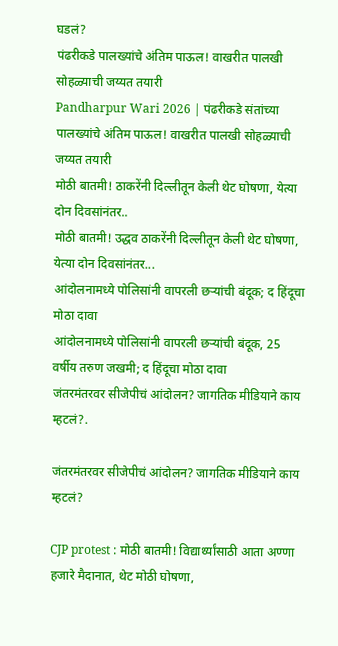घडलं?
पंढरीकडे पालख्यांचे अंतिम पाऊल! वाखरीत पालखी सोहळ्याची जय्यत तयारी
Pandharpur Wari 2026 | पंढरीकडे संतांच्या पालख्यांचे अंतिम पाऊल! वाखरीत पालखी सोहळ्याची जय्यत तयारी
मोठी बातमी! ठाकरेंनी दिल्लीतून केली थेट घोषणा, येत्या दोन दिवसांनंतर..
मोठी बातमी! उद्धव ठाकरेंनी दिल्लीतून केली थेट घोषणा, येत्या दोन दिवसांनंतर...
आंदोलनामध्ये पोलिसांनी वापरली छऱ्यांची बंदूक; द हिंदूचा मोठा दावा
आंदोलनामध्ये पोलिसांनी वापरली छऱ्यांची बंदूक, 25 वर्षीय तरुण जखमी; द हिंदूचा मोठा दावा
जंतरमंतरवर सीजेपीचं आंदोलन? जागतिक मीडियाने काय म्हटलं?.

जंतरमंतरवर सीजेपीचं आंदोलन? जागतिक मीडियाने काय म्हटलं?

CJP protest : मोठी बातमी! विद्यार्थ्यांसाठी आता अण्णा हजारे मैदानात, थेट मोठी घोषणा,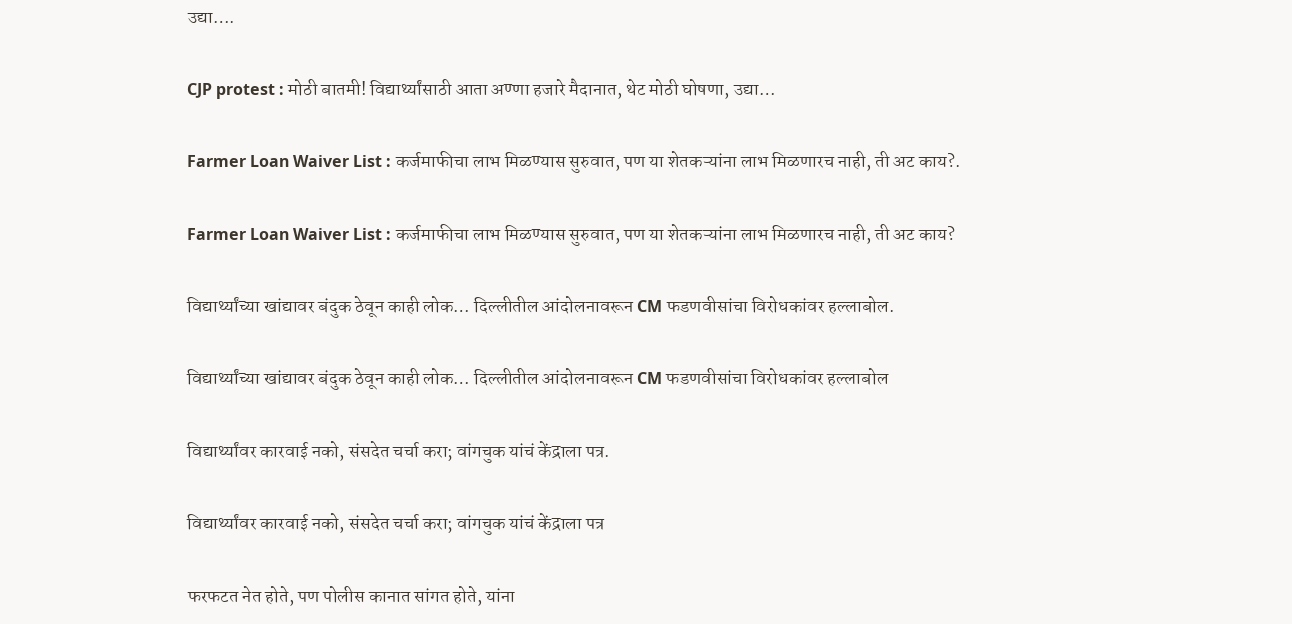उद्या….

CJP protest : मोठी बातमी! विद्यार्थ्यांसाठी आता अण्णा हजारे मैदानात, थेट मोठी घोषणा, उद्या…

Farmer Loan Waiver List : कर्जमाफीचा लाभ मिळण्यास सुरुवात, पण या शेतकऱ्यांना लाभ मिळणारच नाही, ती अट काय?.

Farmer Loan Waiver List : कर्जमाफीचा लाभ मिळण्यास सुरुवात, पण या शेतकऱ्यांना लाभ मिळणारच नाही, ती अट काय?

विद्यार्थ्यांच्या खांद्यावर बंदुक ठेवून काही लोक… दिल्लीतील आंदोलनावरून CM फडणवीसांचा विरोधकांवर हल्लाबोल.

विद्यार्थ्यांच्या खांद्यावर बंदुक ठेवून काही लोक… दिल्लीतील आंदोलनावरून CM फडणवीसांचा विरोधकांवर हल्लाबोल

विद्यार्थ्यांवर कारवाई नको, संसदेत चर्चा करा; वांगचुक यांचं केंद्राला पत्र.

विद्यार्थ्यांवर कारवाई नको, संसदेत चर्चा करा; वांगचुक यांचं केंद्राला पत्र

फरफटत नेत होते, पण पोलीस कानात सांगत होते, यांना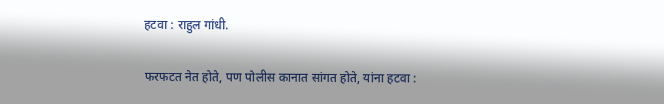हटवा : राहुल गांधी.

फरफटत नेत होते, पण पोलीस कानात सांगत होते, यांना हटवा :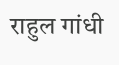राहुल गांधी